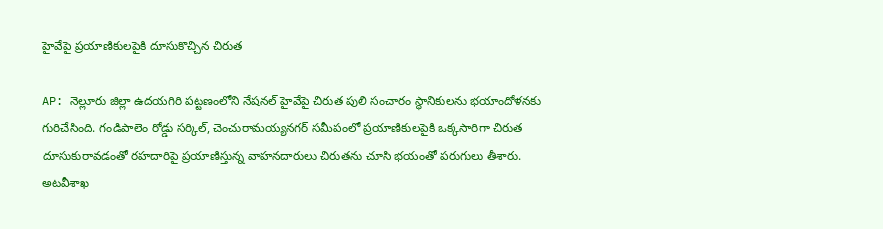హైవేపై ప్రయాణికులపైకి దూసుకొచ్చిన చిరుత

AP: నెల్లూరు జిల్లా ఉదయగిరి పట్టణంలోని నేషనల్ హైవేపై చిరుత పులి సంచారం స్థానికులను భయాందోళనకు గురిచేసింది. గండిపాలెం రోడ్డు సర్కిల్, చెంచురామయ్యనగర్ సమీపంలో ప్రయాణికులపైకి ఒక్కసారిగా చిరుత దూసుకురావడంతో రహదారిపై ప్రయాణిస్తున్న వాహనదారులు చిరుతను చూసి భయంతో పరుగులు తీశారు. అటవీశాఖ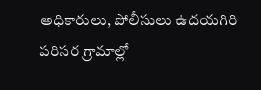అధికారులు, పోలీసులు ఉదయగిరి పరిసర గ్రామాల్లో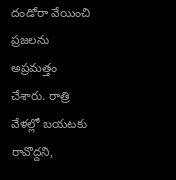దండోరా వేయించి ప్రజలను అప్రమత్తం చేశారు. రాత్రి వేళల్లో బయటకు రావొద్దని,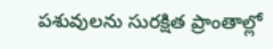పశువులను సురక్షిత ప్రాంతాల్లో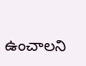ఉంచాలని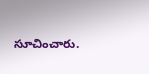సూచించారు.